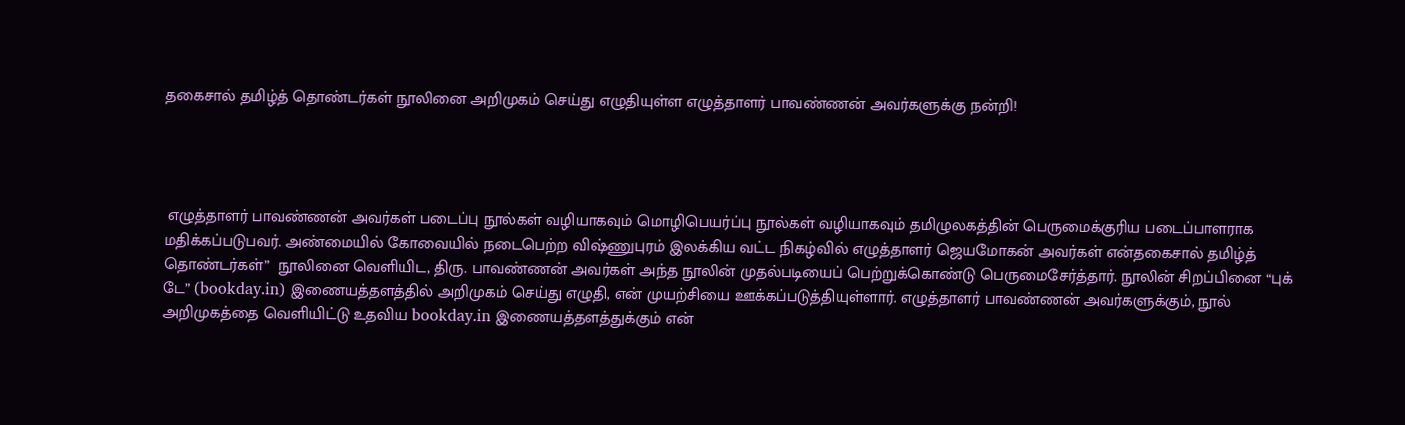தகைசால் தமிழ்த் தொண்டர்கள் நூலினை அறிமுகம் செய்து எழுதியுள்ள எழுத்தாளர் பாவண்ணன் அவர்களுக்கு நன்றி!




 எழுத்தாளர் பாவண்ணன் அவர்கள் படைப்பு நூல்கள் வழியாகவும் மொழிபெயர்ப்பு நூல்கள் வழியாகவும் தமிழுலகத்தின் பெருமைக்குரிய படைப்பாளராக மதிக்கப்படுபவர். அண்மையில் கோவையில் நடைபெற்ற விஷ்ணுபுரம் இலக்கிய வட்ட நிகழ்வில் எழுத்தாளர் ஜெயமோகன் அவர்கள் என்தகைசால் தமிழ்த் தொண்டர்கள்”  நூலினை வெளியிட, திரு. பாவண்ணன் அவர்கள் அந்த நூலின் முதல்படியைப் பெற்றுக்கொண்டு பெருமைசேர்த்தார். நூலின் சிறப்பினை “புக் டே” (bookday.in) இணையத்தளத்தில் அறிமுகம் செய்து எழுதி, என் முயற்சியை ஊக்கப்படுத்தியுள்ளார். எழுத்தாளர் பாவண்ணன் அவர்களுக்கும், நூல் அறிமுகத்தை வெளியிட்டு உதவிய bookday.in இணையத்தளத்துக்கும் என்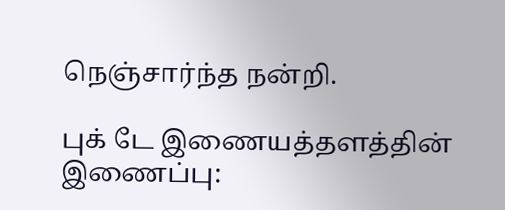நெஞ்சார்ந்த நன்றி.

புக் டே இணையத்தளத்தின் இணைப்பு: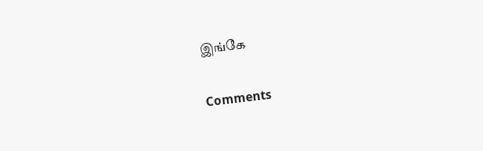இங்கே

Comments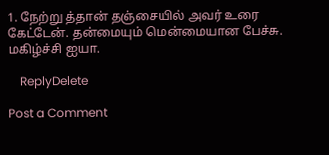1. நேற்று த்தான் தஞ்சையில் அவர் உரை கேட்டேன். தன்மையும் மென்மையான பேச்சு. மகிழ்ச்சி ஐயா.

    ReplyDelete

Post a Comment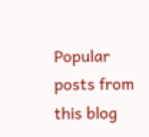Popular posts from this blog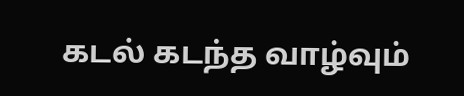கடல் கடந்த வாழ்வும்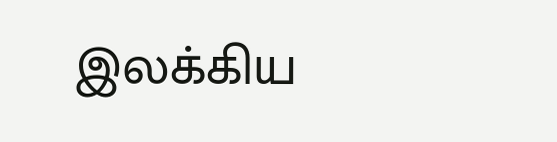இலக்கிய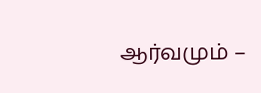ஆர்வமும் –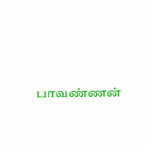பாவண்ணன்